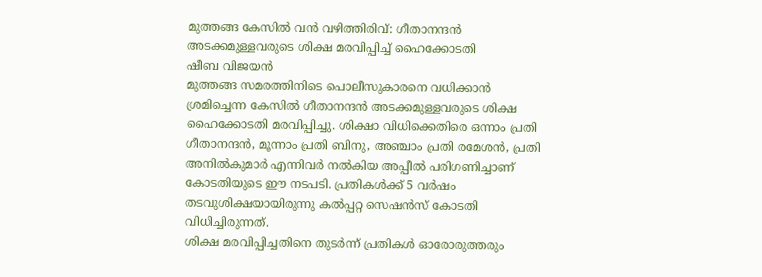മുത്തങ്ങ കേസിൽ വൻ വഴിത്തിരിവ്: ഗീതാനന്ദൻ അടക്കമുള്ളവരുടെ ശിക്ഷ മരവിപ്പിച്ച് ഹൈക്കോടതി
ഷീബ വിജയൻ
മുത്തങ്ങ സമരത്തിനിടെ പൊലീസുകാരനെ വധിക്കാൻ ശ്രമിച്ചെന്ന കേസിൽ ഗീതാനന്ദൻ അടക്കമുള്ളവരുടെ ശിക്ഷ ഹൈക്കോടതി മരവിപ്പിച്ചു. ശിക്ഷാ വിധിക്കെതിരെ ഒന്നാം പ്രതി ഗീതാനന്ദൻ, മൂന്നാം പ്രതി ബിനു, അഞ്ചാം പ്രതി രമേശൻ, പ്രതി അനിൽകുമാർ എന്നിവർ നൽകിയ അപ്പീൽ പരിഗണിച്ചാണ് കോടതിയുടെ ഈ നടപടി. പ്രതികൾക്ക് 5 വർഷം തടവുശിക്ഷയായിരുന്നു കൽപ്പറ്റ സെഷൻസ് കോടതി വിധിച്ചിരുന്നത്.
ശിക്ഷ മരവിപ്പിച്ചതിനെ തുടർന്ന് പ്രതികൾ ഓരോരുത്തരും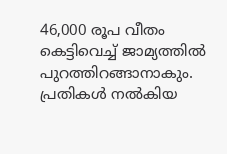46,000 രൂപ വീതം കെട്ടിവെച്ച് ജാമ്യത്തിൽ പുറത്തിറങ്ങാനാകും. പ്രതികൾ നൽകിയ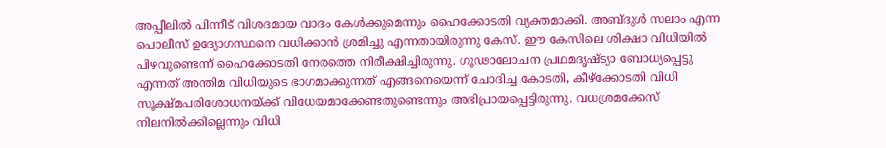അപ്പീലിൽ പിന്നീട് വിശദമായ വാദം കേൾക്കുമെന്നും ഹൈക്കോടതി വ്യക്തമാക്കി. അബ്ദുൾ സലാം എന്ന പൊലീസ് ഉദ്യോഗസ്ഥനെ വധിക്കാൻ ശ്രമിച്ചു എന്നതായിരുന്നു കേസ്. ഈ കേസിലെ ശിക്ഷാ വിധിയിൽ പിഴവുണ്ടെന്ന് ഹൈക്കോടതി നേരത്തെ നിരീക്ഷിച്ചിരുന്നു. ഗൂഢാലോചന പ്രഥമദൃഷ്ട്യാ ബോധ്യപ്പെട്ടു എന്നത് അന്തിമ വിധിയുടെ ഭാഗമാക്കുന്നത് എങ്ങനെയെന്ന് ചോദിച്ച കോടതി, കീഴ്ക്കോടതി വിധി സൂക്ഷ്മപരിശോധനയ്ക്ക് വിധേയമാക്കേണ്ടതുണ്ടെന്നും അഭിപ്രായപ്പെട്ടിരുന്നു. വധശ്രമക്കേസ് നിലനിൽക്കില്ലെന്നും വിധി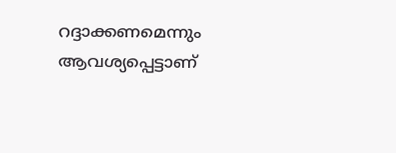റദ്ദാക്കണമെന്നും ആവശ്യപ്പെട്ടാണ്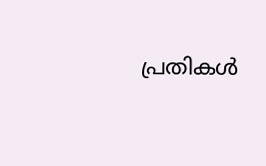പ്രതികൾ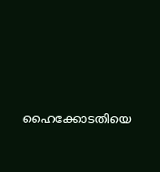ഹൈക്കോടതിയെ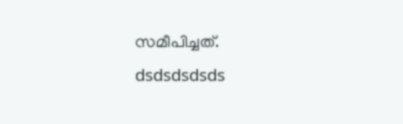സമീപിച്ചത്.
dsdsdsdsds